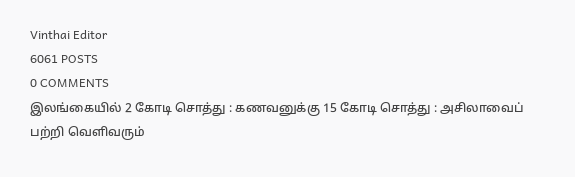Vinthai Editor
6061 POSTS
0 COMMENTS
இலங்கையில் 2 கோடி சொத்து : கணவனுக்கு 15 கோடி சொத்து : அசிலாவைப் பற்றி வெளிவரும்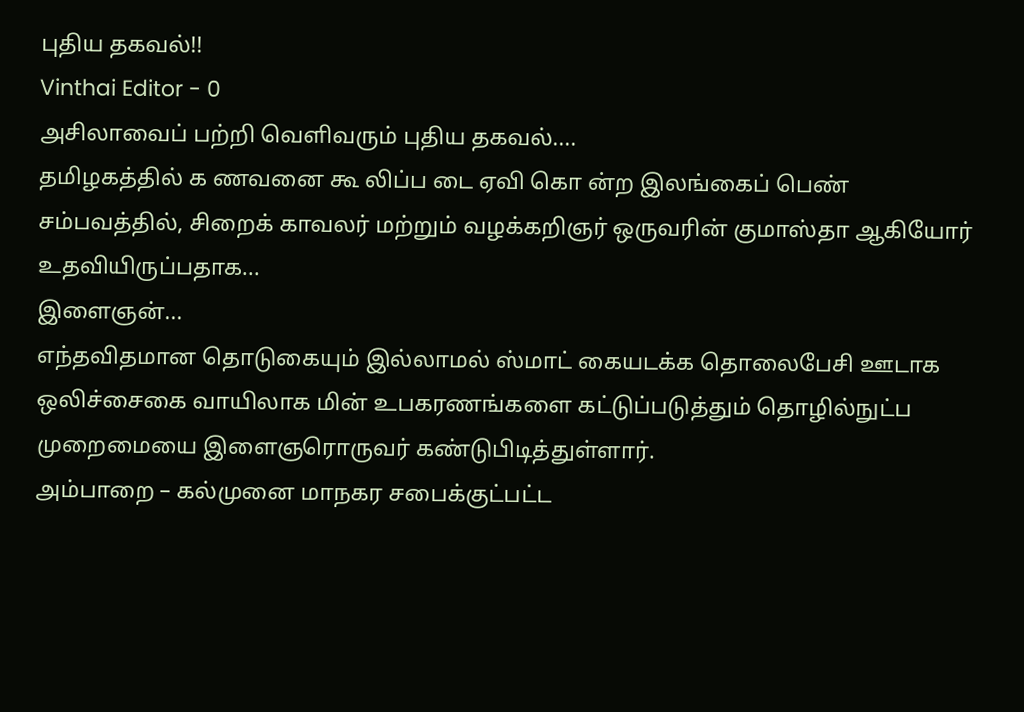புதிய தகவல்!!
Vinthai Editor - 0
அசிலாவைப் பற்றி வெளிவரும் புதிய தகவல்....
தமிழகத்தில் க ணவனை கூ லிப்ப டை ஏவி கொ ன்ற இலங்கைப் பெண் சம்பவத்தில், சிறைக் காவலர் மற்றும் வழக்கறிஞர் ஒருவரின் குமாஸ்தா ஆகியோர் உதவியிருப்பதாக...
இளைஞன்...
எந்தவிதமான தொடுகையும் இல்லாமல் ஸ்மாட் கையடக்க தொலைபேசி ஊடாக ஒலிச்சைகை வாயிலாக மின் உபகரணங்களை கட்டுப்படுத்தும் தொழில்நுட்ப முறைமையை இளைஞரொருவர் கண்டுபிடித்துள்ளார்.
அம்பாறை – கல்முனை மாநகர சபைக்குட்பட்ட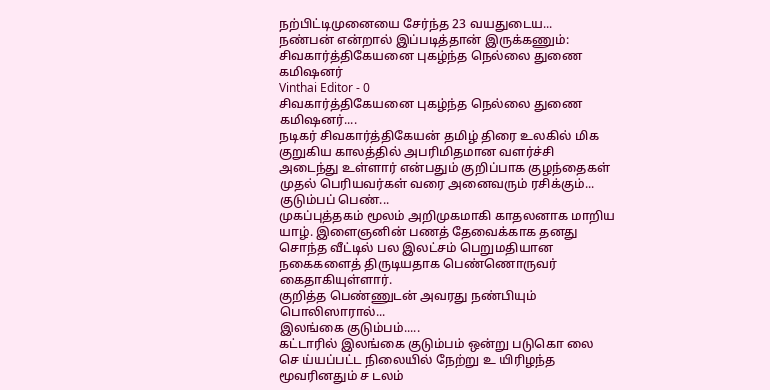நற்பிட்டிமுனையை சேர்ந்த 23 வயதுடைய...
நண்பன் என்றால் இப்படித்தான் இருக்கணும்: சிவகார்த்திகேயனை புகழ்ந்த நெல்லை துணை கமிஷனர்
Vinthai Editor - 0
சிவகார்த்திகேயனை புகழ்ந்த நெல்லை துணை கமிஷனர்....
நடிகர் சிவகார்த்திகேயன் தமிழ் திரை உலகில் மிக குறுகிய காலத்தில் அபரிமிதமான வளர்ச்சி அடைந்து உள்ளார் என்பதும் குறிப்பாக குழந்தைகள் முதல் பெரியவர்கள் வரை அனைவரும் ரசிக்கும்...
குடும்பப் பெண்...
முகப்புத்தகம் மூலம் அறிமுகமாகி காதலனாக மாறிய யாழ். இளைஞனின் பணத் தேவைக்காக தனது சொந்த வீட்டில் பல இலட்சம் பெறுமதியான நகைகளைத் திருடியதாக பெண்ணொருவர் கைதாகியுள்ளார்.
குறித்த பெண்ணுடன் அவரது நண்பியும் பொலிஸாரால்...
இலங்கை குடும்பம்.....
கட்டாரில் இலங்கை குடும்பம் ஒன்று படுகொ லை செ ய்யப்பட்ட நிலையில் நேற்று உ யிரிழந்த மூவரினதும் ச டலம்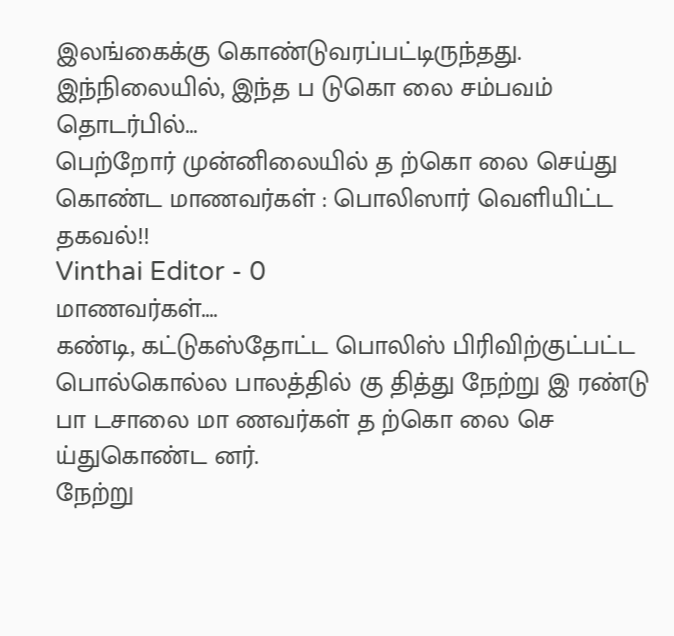இலங்கைக்கு கொண்டுவரப்பட்டிருந்தது.
இந்நிலையில், இந்த ப டுகொ லை சம்பவம் தொடர்பில்...
பெற்றோர் முன்னிலையில் த ற்கொ லை செய்து கொண்ட மாணவர்கள் : பொலிஸார் வெளியிட்ட தகவல்!!
Vinthai Editor - 0
மாணவர்கள்....
கண்டி, கட்டுகஸ்தோட்ட பொலிஸ் பிரிவிற்குட்பட்ட பொல்கொல்ல பாலத்தில் கு தித்து நேற்று இ ரண்டு பா டசாலை மா ணவர்கள் த ற்கொ லை செ ய்துகொண்ட னர்.
நேற்று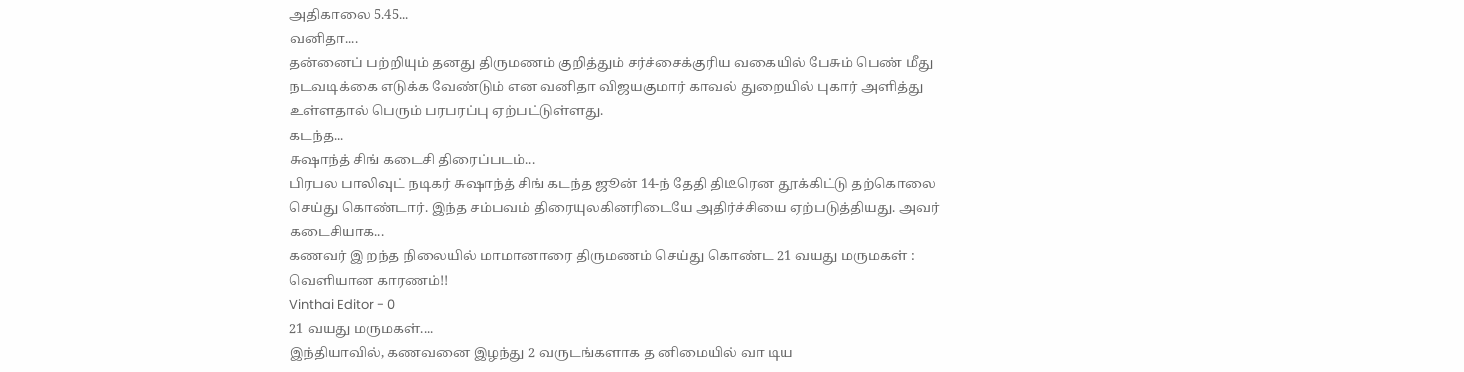அதிகாலை 5.45...
வனிதா....
தன்னைப் பற்றியும் தனது திருமணம் குறித்தும் சர்ச்சைக்குரிய வகையில் பேசும் பெண் மீது நடவடிக்கை எடுக்க வேண்டும் என வனிதா விஜயகுமார் காவல் துறையில் புகார் அளித்து உள்ளதால் பெரும் பரபரப்பு ஏற்பட்டுள்ளது.
கடந்த...
சுஷாந்த் சிங் கடைசி திரைப்படம்...
பிரபல பாலிவுட் நடிகர் சுஷாந்த் சிங் கடந்த ஜூன் 14-ந் தேதி திடீரென தூக்கிட்டு தற்கொலை செய்து கொண்டார். இந்த சம்பவம் திரையுலகினரிடையே அதிர்ச்சியை ஏற்படுத்தியது. அவர் கடைசியாக...
கணவர் இ றந்த நிலையில் மாமானாரை திருமணம் செய்து கொண்ட 21 வயது மருமகள் : வெளியான காரணம்!!
Vinthai Editor - 0
21 வயது மருமகள்....
இந்தியாவில், கணவனை இழந்து 2 வருடங்களாக த னிமையில் வா டிய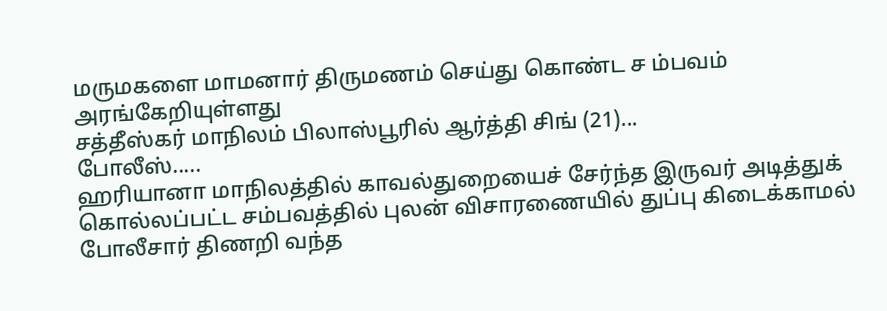மருமகளை மாமனார் திருமணம் செய்து கொண்ட ச ம்பவம் அரங்கேறியுள்ளது
சத்தீஸ்கர் மாநிலம் பிலாஸ்பூரில் ஆர்த்தி சிங் (21)...
போலீஸ்.....
ஹரியானா மாநிலத்தில் காவல்துறையைச் சேர்ந்த இருவர் அடித்துக் கொல்லப்பட்ட சம்பவத்தில் புலன் விசாரணையில் துப்பு கிடைக்காமல் போலீசார் திணறி வந்த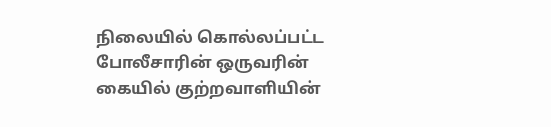நிலையில் கொல்லப்பட்ட போலீசாரின் ஒருவரின் கையில் குற்றவாளியின்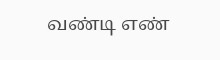வண்டி எண்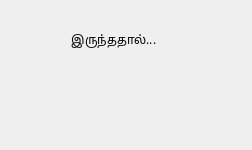இருந்ததால்...